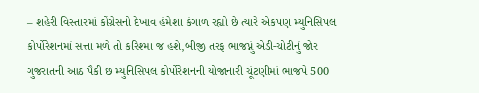– શહેરી વિસ્તારમાં કોંગ્રેસનો દેખાવ હંમેશા કંગાળ રહ્યો છે ત્યારે એકપણ મ્યુનિસિપલ કોર્પોરેશનમાં સત્તા મળે તો કરિશ્મા જ હશે,બીજી તરફ ભાજપ્નું એડી-ચોટીનું જોર
ગુજરાતની આઠ પૈકી છ મ્યુનિસિપલ કોર્પોરેશનની યોજાનારી ચૂંટણીમાં ભાજપે 500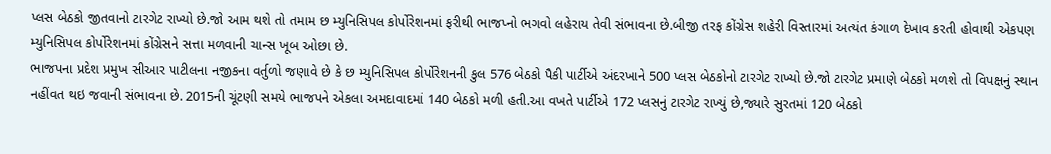પ્લસ બેઠકો જીતવાનો ટારગેટ રાખ્યો છે.જો આમ થશે તો તમામ છ મ્યુનિસિપલ કોર્પોરેશનમાં ફરીથી ભાજપ્નો ભગવો લહેરાય તેવી સંભાવના છે.બીજી તરફ કોંગ્રેસ શહેરી વિસ્તારમાં અત્યંત કંગાળ દેખાવ કરતી હોવાથી એકપણ મ્યુનિસિપલ કોર્પોરેશનમાં કોંગ્રેસને સત્તા મળવાની ચાન્સ ખૂબ ઓછા છે.
ભાજપના પ્રદેશ પ્રમુખ સીઆર પાટીલના નજીકના વર્તુળો જણાવે છે કે છ મ્યુનિસિપલ કોર્પોરેશનની કુલ 576 બેઠકો પૈકી પાર્ટીએ અંદરખાને 500 પ્લસ બેઠકોનો ટારગેટ રાખ્યો છે.જો ટારગેટ પ્રમાણે બેઠકો મળશે તો વિપક્ષનું સ્થાન નહીંવત થઇ જવાની સંભાવના છે. 2015ની ચૂંટણી સમયે ભાજપને એકલા અમદાવાદમાં 140 બેઠકો મળી હતી.આ વખતે પાર્ટીએ 172 પ્લસનું ટારગેટ રાખ્યું છે,જ્યારે સુરતમાં 120 બેઠકો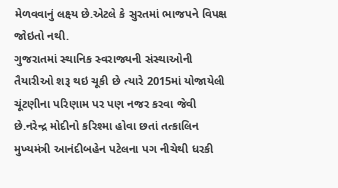મેળવવાનું લક્ષ્ય છે.એટલે કે સુરતમાં ભાજપને વિપક્ષ જોઇતો નથી.
ગુજરાતમાં સ્થાનિક સ્વરાજ્યની સંસ્થાઓની તૈયારીઓ શરૂ થઇ ચૂકી છે ત્યારે 2015માં યોજાયેલી ચૂંટણીના પરિણામ પર પણ નજર કરવા જેવી છે.નરેન્દ્ર મોદીનો કરિશ્મા હોવા છતાં તત્કાલિન મુખ્યમંત્રી આનંદીબહેન પટેલના પગ નીચેથી ધરકી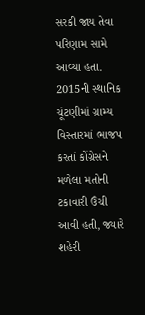સરકી જાય તેવા પરિણામ સામે આવ્યા હતા.
2015ની સ્થાનિક ચૂંટણીમાં ગ્રામ્ય વિસ્તારમાં ભાજપ કરતાં કોંગ્રેસને મળેલા મતોની ટકાવારી ઉંચી આવી હતી, જ્યારે શહેરી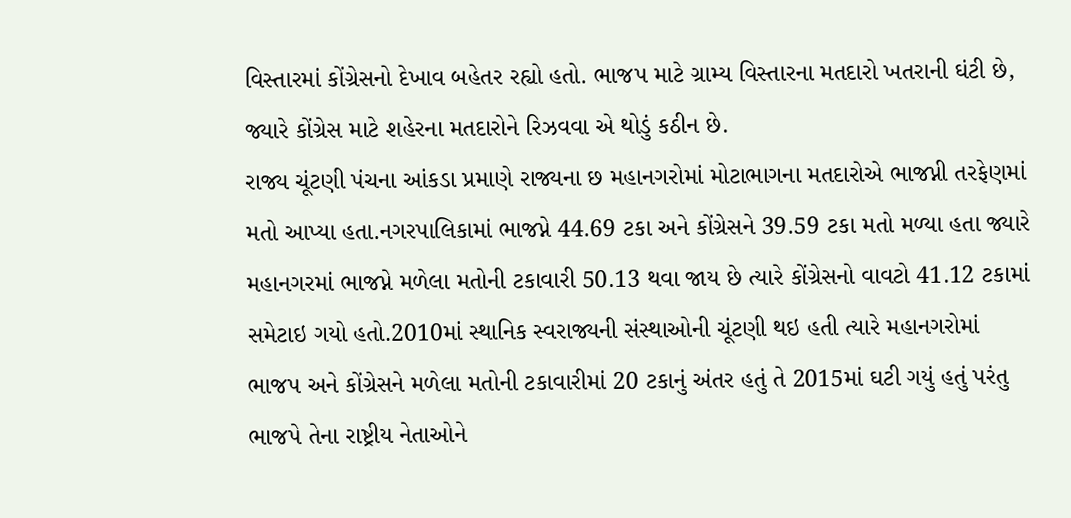વિસ્તારમાં કોંગ્રેસનો દેખાવ બહેતર રહ્યો હતો. ભાજપ માટે ગ્રામ્ય વિસ્તારના મતદારો ખતરાની ઘંટી છે, જ્યારે કોંગ્રેસ માટે શહેરના મતદારોને રિઝવવા એ થોડું કઠીન છે.
રાજ્ય ચૂંટણી પંચના આંકડા પ્રમાણે રાજ્યના છ મહાનગરોમાં મોટાભાગના મતદારોએ ભાજપ્ની તરફેણમાં મતો આપ્યા હતા.નગરપાલિકામાં ભાજપ્ને 44.69 ટકા અને કોંગ્રેસને 39.59 ટકા મતો મળ્યા હતા જ્યારે મહાનગરમાં ભાજપ્ને મળેલા મતોની ટકાવારી 50.13 થવા જાય છે ત્યારે કોંગ્રેસનો વાવટો 41.12 ટકામાં સમેટાઇ ગયો હતો.2010માં સ્થાનિક સ્વરાજ્યની સંસ્થાઓની ચૂંટણી થઇ હતી ત્યારે મહાનગરોમાં ભાજપ અને કોંગ્રેસને મળેલા મતોની ટકાવારીમાં 20 ટકાનું અંતર હતું તે 2015માં ઘટી ગયું હતું પરંતુ ભાજપે તેના રાષ્ટ્રીય નેતાઓને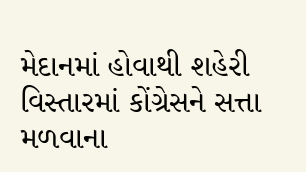મેદાનમાં હોવાથી શહેરી વિસ્તારમાં કોંગ્રેસને સત્તા મળવાના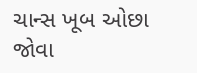ચાન્સ ખૂબ ઓછા જોવા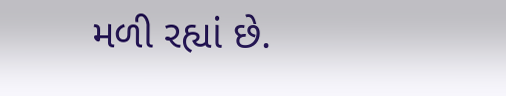મળી રહ્યાં છે.